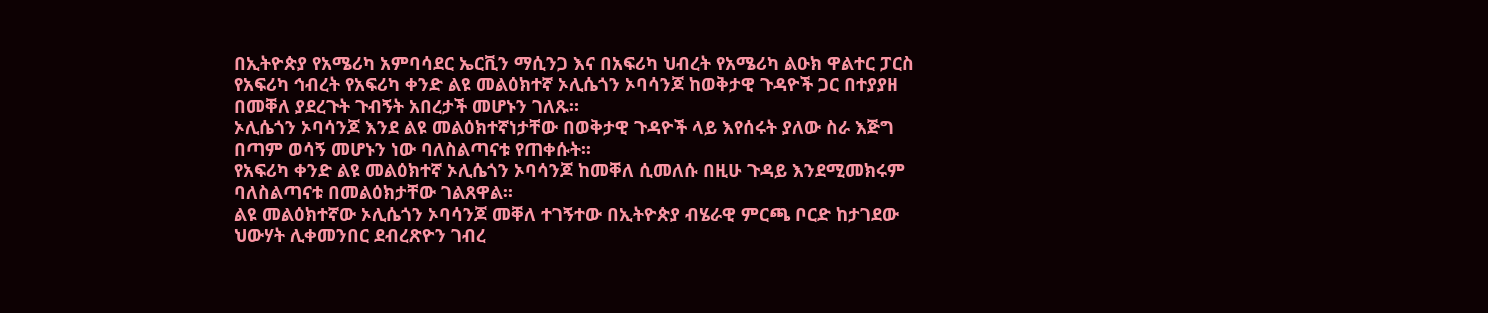በኢትዮጵያ የአሜሪካ አምባሳደር ኤርቪን ማሲንጋ እና በአፍሪካ ህብረት የአሜሪካ ልዑክ ዋልተር ፓርስ የአፍሪካ ኅብረት የአፍሪካ ቀንድ ልዩ መልዕክተኛ ኦሊሴጎን ኦባሳንጆ ከወቅታዊ ጉዳዮች ጋር በተያያዘ በመቐለ ያደረጉት ጉብኝት አበረታች መሆኑን ገለጹ።
ኦሊሴጎን ኦባሳንጆ እንደ ልዩ መልዕክተኛነታቸው በወቅታዊ ጉዳዮች ላይ እየሰሩት ያለው ስራ እጅግ በጣም ወሳኝ መሆኑን ነው ባለስልጣናቱ የጠቀሱት፡፡
የአፍሪካ ቀንድ ልዩ መልዕክተኛ ኦሊሴጎን ኦባሳንጆ ከመቐለ ሲመለሱ በዚሁ ጉዳይ እንደሚመክሩም ባለስልጣናቱ በመልዕክታቸው ገልጸዋል፡፡
ልዩ መልዕክተኛው ኦሊሴጎን ኦባሳንጆ መቐለ ተገኝተው በኢትዮጵያ ብሄራዊ ምርጫ ቦርድ ከታገደው ህውሃት ሊቀመንበር ደብረጽዮን ገብረ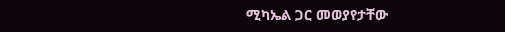ሚካኤል ጋር መወያየታቸው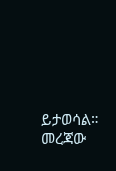ይታወሳል። መረጃው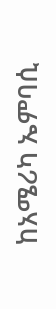ከአሜሪካ ኤምባሲ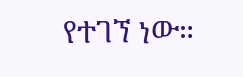የተገኘ ነው።